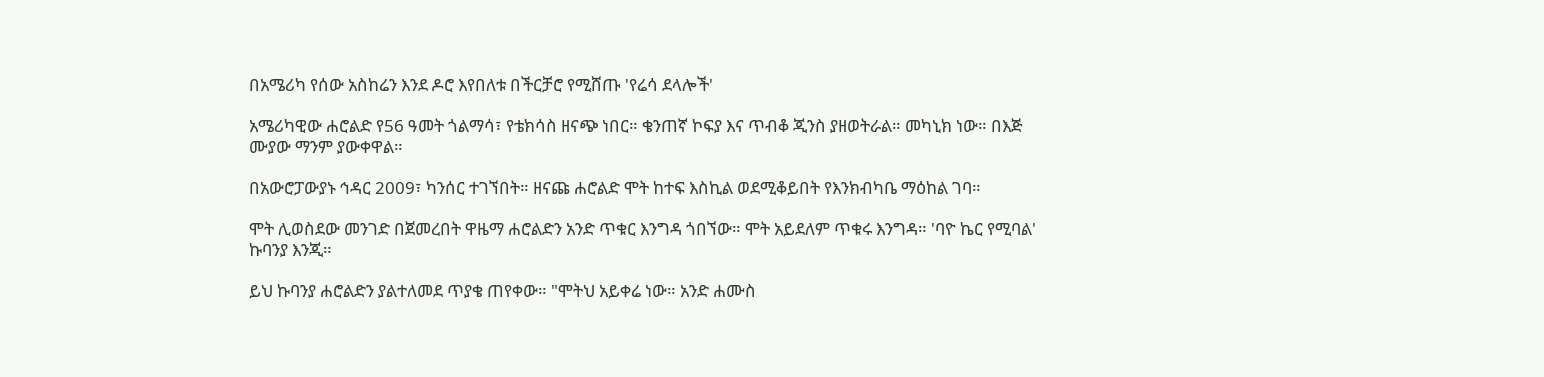በአሜሪካ የሰው አስከሬን እንደ ዶሮ እየበለቱ በችርቻሮ የሚሸጡ 'የሬሳ ደላሎች'

አሜሪካዊው ሐሮልድ የ56 ዓመት ጎልማሳ፣ የቴክሳስ ዘናጭ ነበር። ቄንጠኛ ኮፍያ እና ጥብቆ ጂንስ ያዘወትራል። መካኒክ ነው። በእጅ ሙያው ማንም ያውቀዋል።

በአውሮፓውያኑ ኅዳር 2009፣ ካንሰር ተገኘበት። ዘናጩ ሐሮልድ ሞት ከተፍ እስኪል ወደሚቆይበት የእንክብካቤ ማዕከል ገባ።

ሞት ሊወስደው መንገድ በጀመረበት ዋዜማ ሐሮልድን አንድ ጥቁር እንግዳ ጎበኘው። ሞት አይደለም ጥቁሩ እንግዳ። 'ባዮ ኬር የሚባል' ኩባንያ እንጂ።

ይህ ኩባንያ ሐሮልድን ያልተለመደ ጥያቄ ጠየቀው። "ሞትህ አይቀሬ ነው። አንድ ሐሙስ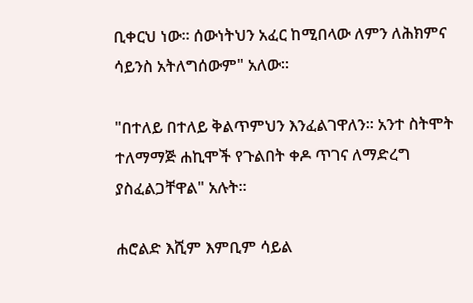ቢቀርህ ነው። ሰውነትህን አፈር ከሚበላው ለምን ለሕክምና ሳይንስ አትለግሰውም" አለው።

"በተለይ በተለይ ቅልጥምህን እንፈልገዋለን። አንተ ስትሞት ተለማማጅ ሐኪሞች የጉልበት ቀዶ ጥገና ለማድረግ ያስፈልጋቸዋል" አሉት።

ሐሮልድ እሺም እምቢም ሳይል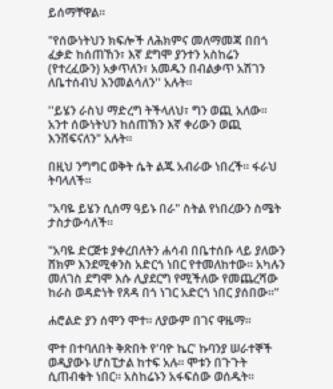ይሰማቸዋል።

"የሰውነትህን ክፍሎች ለሕክምና መለማመጃ በበጎ ፈቃድ ከሰጠኸን፣ እኛ ደግሞ ያንተን አስከሬን (የተረፈውን) አቃጥለን፣ አመዱን በብልቃጥ አሽገን ለቤተሰብህ እንመልሳለን'' አሉት።

''ይሄን ራስህ ማድረግ ትችላለህ፣ ግን ወጪ አለው። አንተ ሰውነትህን ከሰጠኽን እኛ ቀሪውን ወጪ እንሸፍናለን" አሉት።

በዚህ ንግግር ወቅት ሴት ልጁ አብራው ነበረች። ፋራህ ትባላለች።

"አባዬ ይሄን ሲሰማ ዓይኑ በራ" ስትል የነበረውን ስሜት ታስታውሳለች።

"አባዬ ድርጅቱ ያቀረበለትን ሐሳብ በቤተሰቡ ላይ ያለውን ሸክም እንደሚቀንስ አድርጎ ነበር የተመለከተው። አካሉን መለገስ ደግሞ እሱ ሊያደርግ የሚችለው የመጨረሻው ከራስ ወዳድነት የጸዳ በጎ ነገር አድርጎ ነበር ያሰበው።"

ሐሮልድ ያን ሰሞን ሞተ። ለያውም በገና ዋዜማ።

ሞተ በተባለበት ቅጽበት የ'ባዮ ኬር' ኩባንያ ሠራተኞች ወዲያውኑ ሆስፒታል ከተፍ አሉ። ሞቱን በጉጉት ሲጠብቁት ነበር። አስከሬኑን አፋፍሰው ወሰዱት።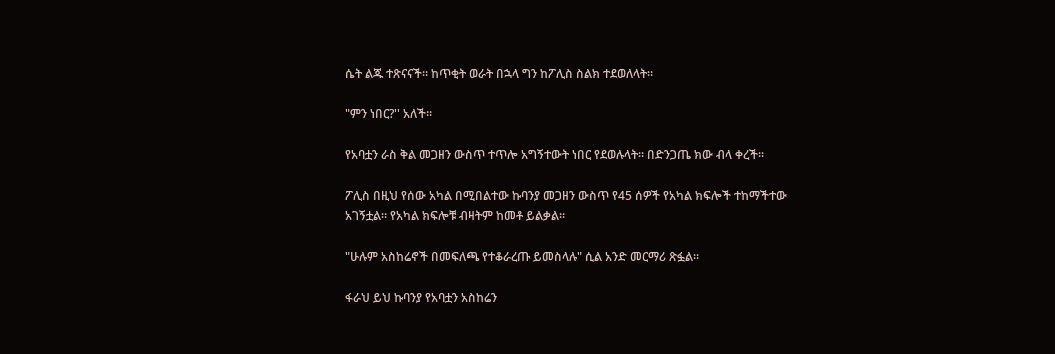ሴት ልጁ ተጽናናች። ከጥቂት ወራት በኋላ ግን ከፖሊስ ስልክ ተደወለላት።

"ምን ነበር?'' አለች።

የአባቷን ራስ ቅል መጋዘን ውስጥ ተጥሎ አግኝተውት ነበር የደወሉላት። በድንጋጤ ክው ብላ ቀረች።

ፖሊስ በዚህ የሰው አካል በሚበልተው ኩባንያ መጋዘን ውስጥ የ45 ሰዎች የአካል ክፍሎች ተከማችተው አገኝቷል። የአካል ክፍሎቹ ብዛትም ከመቶ ይልቃል።

"ሁሉም አስከሬኖች በመፍለጫ የተቆራረጡ ይመስላሉ" ሲል አንድ መርማሪ ጽፏል።

ፋራህ ይህ ኩባንያ የአባቷን አስከሬን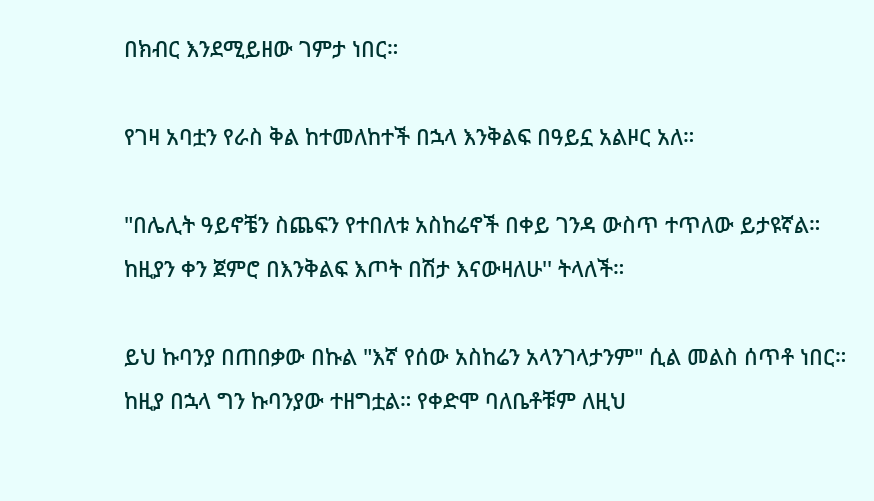በክብር እንደሚይዘው ገምታ ነበር።

የገዛ አባቷን የራስ ቅል ከተመለከተች በኋላ እንቅልፍ በዓይኗ አልዞር አለ።

"በሌሊት ዓይኖቼን ስጨፍን የተበለቱ አስከሬኖች በቀይ ገንዳ ውስጥ ተጥለው ይታዩኛል። ከዚያን ቀን ጀምሮ በእንቅልፍ እጦት በሽታ እናውዛለሁ'' ትላለች።

ይህ ኩባንያ በጠበቃው በኩል "እኛ የሰው አስከሬን አላንገላታንም" ሲል መልስ ሰጥቶ ነበር። ከዚያ በኋላ ግን ኩባንያው ተዘግቷል። የቀድሞ ባለቤቶቹም ለዚህ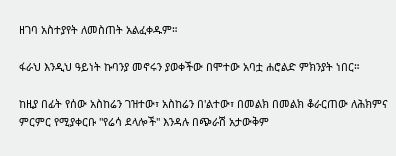ዘገባ አስተያየት ለመስጠት አልፈቀዱም።

ፋራህ እንዲህ ዓይነት ኩባንያ መኖሩን ያወቀችው በሞተው አባቷ ሐሮልድ ምክንያት ነበር።

ከዚያ በፊት የሰው አስከሬን ገዝተው፣ አስከሬን በ'ልተው፣ በመልክ በመልክ ቆራርጠው ለሕክምና ምርምር የሚያቀርቡ "የሬሳ ደላሎች" እንዳሉ በጭራሽ አታውቅም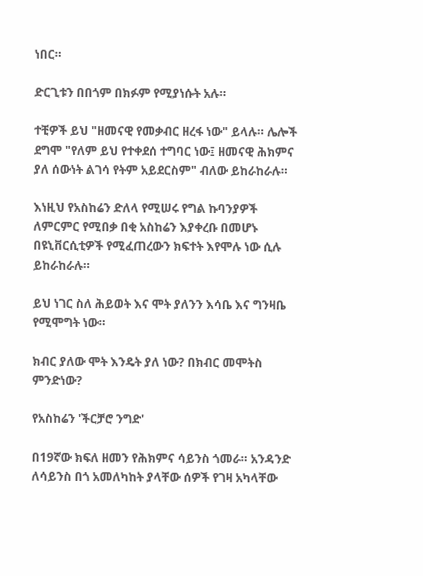ነበር።

ድርጊቱን በበጎም በክፉም የሚያነሱት አሉ።

ተቺዎች ይህ "ዘመናዊ የመቃብር ዘረፋ ነው" ይላሉ። ሌሎች ደግሞ "የለም ይህ የተቀደሰ ተግባር ነው፤ ዘመናዊ ሕክምና ያለ ሰውነት ልገሳ የትም አይደርስም" ብለው ይከራከራሉ።

እነዚህ የአስከሬን ድለላ የሚሠሩ የግል ኩባንያዎች ለምርምር የሚበቃ በቂ አስከሬን እያቀረቡ በመሆኑ በዩኒቨርሲቲዎች የሚፈጠረውን ክፍተት እየሞሉ ነው ሲሉ ይከራከራሉ።

ይህ ነገር ስለ ሕይወት እና ሞት ያለንን እሳቤ እና ግንዛቤ የሚሞግት ነው።

ክብር ያለው ሞት እንዴት ያለ ነው? በክብር መሞትስ ምንድነው?

የአስከሬን 'ችርቻሮ ንግድ'

በ19ኛው ክፍለ ዘመን የሕክምና ሳይንስ ጎመራ። አንዳንድ ለሳይንስ በጎ አመለካከት ያላቸው ሰዎች የገዛ አካላቸው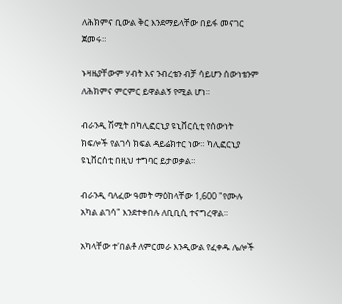ለሕክምና ቢውል ቅር እንደማይላቸው በይፋ መናገር ጀመሩ።

ኑዛዜያቸውም ሃብት እና ንብረቴን ብቻ ሳይሆን ሰውነቴንም ለሕክምና ምርምር ይዋልልኝ የሚል ሆነ።

ብራንዲ ሽሚት በካሊፎርኒያ ዩኒቨርሲቲ የሰውነት ክፍሎች የልገሳ ክፍል ዳይሬክተር ነው። ካሊፎርኒያ ዩኒቨርስቲ በዚህ ተግባር ይታወቃል።

ብራንዲ ባለፈው ዓመት ማዕከላቸው 1,600 "የሙሉ አካል ልገሳ" እንደተቀበሉ ለቢቢሲ ተናግረዋል።

አካላቸው ተ'በልቶ ለምርመራ እንዲውል የፈቀዱ ሌሎች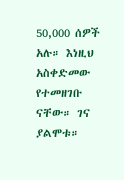50,000 ሰዎች አሉ። እነዚህ አስቀድመው የተመዘገቡ ናቸው። ገና ያልሞቱ።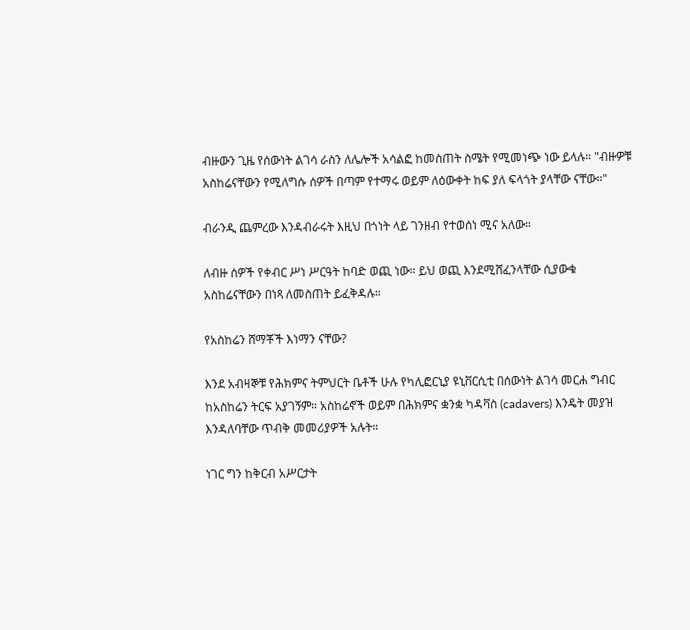ብዙውን ጊዜ የሰውነት ልገሳ ራስን ለሌሎች አሳልፎ ከመስጠት ስሜት የሚመነጭ ነው ይላሉ። "ብዙዎቹ አስከሬናቸውን የሚለግሱ ሰዎች በጣም የተማሩ ወይም ለዕውቀት ከፍ ያለ ፍላጎት ያላቸው ናቸው።"

ብራንዲ ጨምረው እንዳብራሩት እዚህ በጎነት ላይ ገንዘብ የተወሰነ ሚና አለው።

ለብዙ ሰዎች የቀብር ሥነ ሥርዓት ከባድ ወጪ ነው። ይህ ወጪ እንደሚሸፈንላቸው ሲያውቁ አስከሬናቸውን በነጻ ለመስጠት ይፈቅዳሉ።

የአስከሬን ሸማቾች እነማን ናቸው?

እንደ አብዛኞቹ የሕክምና ትምህርት ቤቶች ሁሉ የካሊፎርኒያ ዩኒቨርሲቲ በሰውነት ልገሳ መርሐ ግብር ከአስከሬን ትርፍ አያገኝም። አስከሬኖች ወይም በሕክምና ቋንቋ ካዳቫስ (cadavers) እንዴት መያዝ እንዳለባቸው ጥብቅ መመሪያዎች አሉት።

ነገር ግን ከቅርብ አሥርታት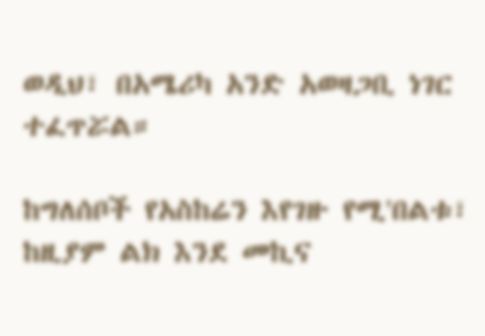ወዲህ፣ በአሜሪካ አንድ አወዛጋቢ ነገር ተፈጥሯል።

ከግለሰቦች የአስከሬን እየገዙ የሚ'በልቱ፣ ከዚያም ልክ እንደ መኪና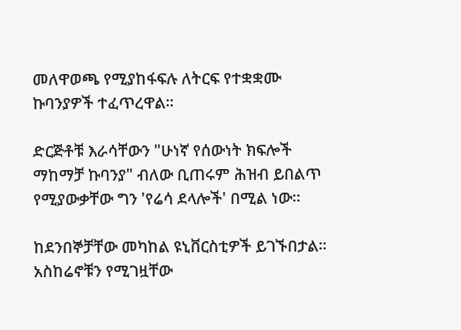መለዋወጫ የሚያከፋፍሉ ለትርፍ የተቋቋሙ ኩባንያዎች ተፈጥረዋል።

ድርጅቶቹ እራሳቸውን "ሁነኛ የሰውነት ክፍሎች ማከማቻ ኩባንያ" ብለው ቢጠሩም ሕዝብ ይበልጥ የሚያውቃቸው ግን 'የሬሳ ደላሎች' በሚል ነው።

ከደንበኞቻቸው መካከል ዩኒቨርስቲዎች ይገኙበታል። አስከሬኖቹን የሚገዟቸው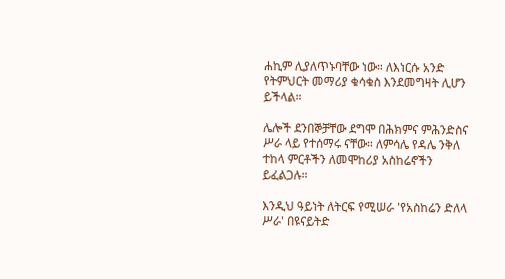ሐኪም ሊያለጥኑባቸው ነው። ለእነርሱ አንድ የትምህርት መማሪያ ቁሳቁስ እንደመግዛት ሊሆን ይችላል።

ሌሎች ደንበኞቻቸው ደግሞ በሕክምና ምሕንድስና ሥራ ላይ የተሰማሩ ናቸው። ለምሳሌ የዳሌ ንቅለ ተከላ ምርቶችን ለመሞከሪያ አስከሬኖችን ይፈልጋሉ።

እንዲህ ዓይነት ለትርፍ የሚሠራ 'የአስከሬን ድለላ ሥራ' በዩናይትድ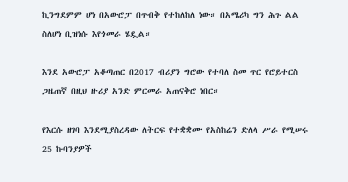ኪንግደምም ሆነ በአውሮፓ በጥብቅ የተከለከለ ነው። በአሜሪካ ግን ሕጉ ልል ስለሆነ ቢዝነሱ እየጎመራ ሄዷል።

እንደ አውሮፓ አቆጣጠር በ2017 ብሪያን ግሮው የተባለ ስመ ጥር የሮይተርስ ጋዜጠኛ በዚህ ዙሪያ አንድ ምርመራ አጠናቅሮ ነበር።

የእርሱ ዘገባ እንደሚያስረዳው ለትርፍ የተቋቋሙ የአስከሬን ድለላ ሥራ የሚሠሩ 25 ኩባንያዎች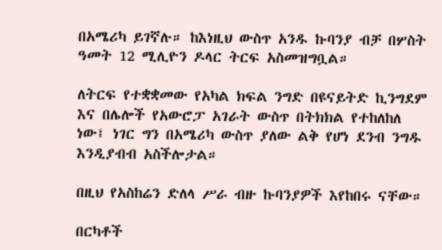በአሜሪካ ይገኛሉ። ከእነዚህ ውስጥ አንዱ ኩባንያ ብቻ በሦስት ዓመት 12 ሚሊዮን ዶላር ትርፍ አስመዝግቧል።

ለትርፍ የተቋቋመው የአካል ክፍል ንግድ በዩናይትድ ኪንግደም እና በሌሎች የአውሮፓ አገራት ውስጥ በትክክል የተከለከለ ነው፤ ነገር ግን በአሜሪካ ውስጥ ያለው ልቅ የሆነ ደንብ ንግዱ እንዲያብብ አስችሎታል።

በዚህ የአስከሬን ድለላ ሥራ ብዙ ኩባንያዎች እየከበሩ ናቸው።

በርካቶች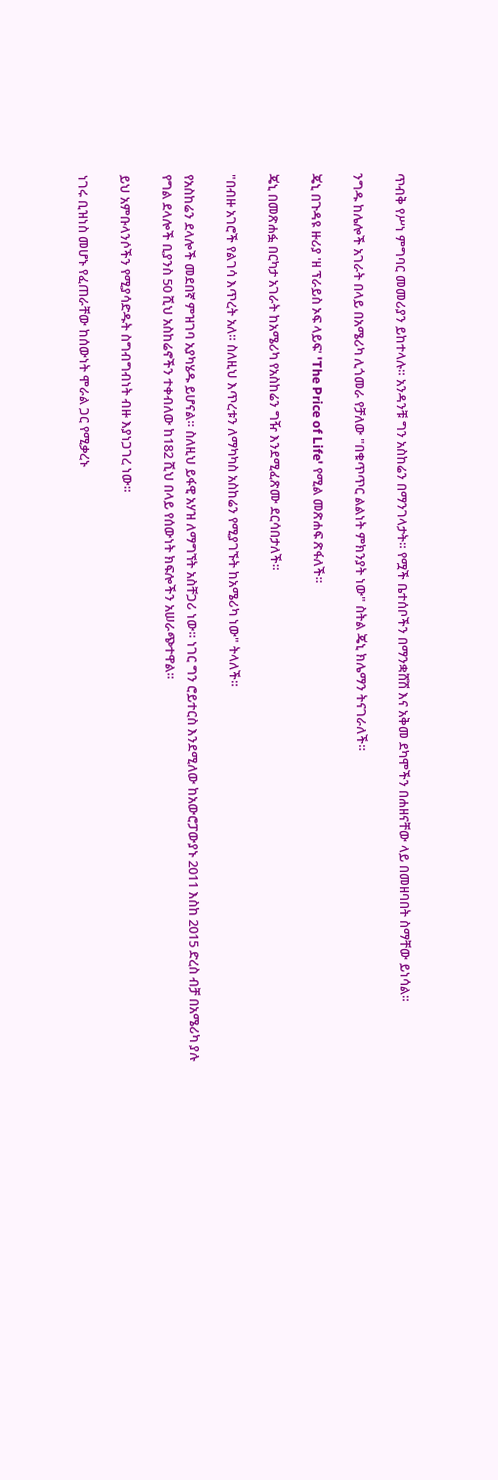ጥብቅ የሥነ ምግባር መመሪያን ይከተላሉ። አንዳንቹ ግን አስከሬን በማንገላታት። የሟች ቤተሰቦችን በማንቋሸሽ እና አቅመ ደካሞችን በሐዘናቸው ላይ በመዘባበት ስማቸው ይነሳል።

ንግዱ ከሌሎች አገራት በላይ በአሜሪካ ሊጎመራ የቻለው "በቁጥጥር ልልነት ምክንያት ነው" ስትል ጄኒ ክሌማን ትናገራለች።

ጄኒ በጉዳዩ ዙሪያ 'ዘ ፕራይስ ኦፍ ላይፍ' 'The Price of Life' የሚል መጽሐፍ ጽፋለች።

ጄኒ በመጽሐፏ በርካታ አገራት ከአሜሪካ የአስከሬን ግዥ እንደሚፈጽሙ ደርሳበታለች።

"በብዙ አገሮች የልገሳ እጥረት አለ። ስለዚህ እጥረቱን ለማካካስ አስከሬን የሚያገኙት ከአሜሪካ ነው" ትላለች።

የአስከሬን ደላሎች መደበኛ ምዝገባ አያካሄዱ ይሆናል። ስለዚህ ይፋዊ አሃዝ ለማግኘት አስቸጋሪ ነው። ነገር ግን ሮይተርስ እንደሚለው ከአውሮፓውያኑ 2011 እስከ 2015 ድረስ ብቻ በአሜሪካ ያሉ የግል ደላሎች ቢያንስ 50 ሺህ አስከሬኖችን ተቀብለው ከ182 ሺህ በላይ የሰውነት ክፍሎችን አሠራጭተዋል።

ይህ አምቡላንሶችን የሚያሳድዱት ስግብግብነት ብዙ እያነጋገረ ነው።

ነገሩ ቢዝነስ መሆኑ የፈጠራቸው ከሰውነት ሞራል ጋር የሚቃረኑ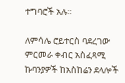ተግባሮች አሉ።

ለምሳሌ ሮይተርስ ባደረገው ምርመራ ቀብር አስፈጻሚ ኩባንያዎች ከአስከሬን ደላሎች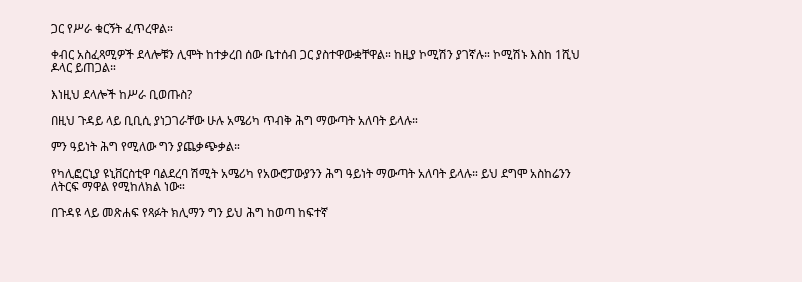ጋር የሥራ ቁርኝት ፈጥረዋል።

ቀብር አስፈጻሚዎች ደላሎቹን ሊሞት ከተቃረበ ሰው ቤተሰብ ጋር ያስተዋውቋቸዋል። ከዚያ ኮሚሽን ያገኛሉ። ኮሚሽኑ እስከ 1ሺህ ዶላር ይጠጋል።

እነዚህ ደላሎች ከሥራ ቢወጡስ?

በዚህ ጉዳይ ላይ ቢቢሲ ያነጋገራቸው ሁሉ አሜሪካ ጥብቅ ሕግ ማውጣት አለባት ይላሉ።

ምን ዓይነት ሕግ የሚለው ግን ያጨቃጭቃል።

የካሊፎርኒያ ዩኒቨርስቲዋ ባልደረባ ሽሚት አሜሪካ የአውሮፓውያንን ሕግ ዓይነት ማውጣት አለባት ይላሉ። ይህ ደግሞ አስከሬንን ለትርፍ ማዋል የሚከለክል ነው።

በጉዳዩ ላይ መጽሐፍ የጻፉት ክሊማን ግን ይህ ሕግ ከወጣ ከፍተኛ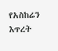የአስከሬን እጥረት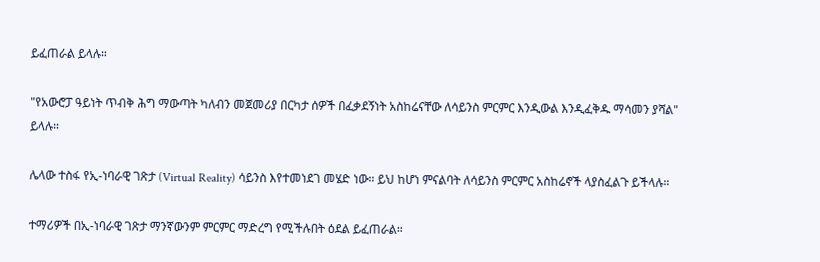ይፈጠራል ይላሉ።

"የአውሮፓ ዓይነት ጥብቅ ሕግ ማውጣት ካለብን መጀመሪያ በርካታ ሰዎች በፈቃደኝነት አስከሬናቸው ለሳይንስ ምርምር እንዲውል እንዲፈቅዱ ማሳመን ያሻል" ይላሉ።

ሌላው ተስፋ የኢ-ነባራዊ ገጽታ (Virtual Reality) ሳይንስ እየተመነደገ መሄድ ነው። ይህ ከሆነ ምናልባት ለሳይንስ ምርምር አስከሬኖች ላያስፈልጉ ይችላሉ።

ተማሪዎች በኢ-ነባራዊ ገጽታ ማንኛውንም ምርምር ማድረግ የሚችሉበት ዕደል ይፈጠራል።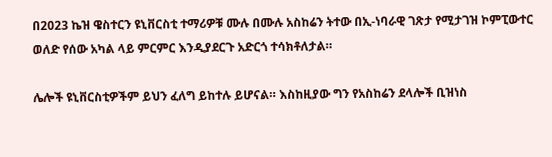በ2023 ኬዝ ዌስተርን ዩኒቨርስቲ ተማሪዎቹ ሙሉ በሙሉ አስከሬን ትተው በኢ-ነባራዊ ገጽታ የሚታገዝ ኮምፒውተር ወለድ የሰው አካል ላይ ምርምር እንዲያደርጉ አድርጎ ተሳክቶለታል።

ሌሎች ዩኒቨርስቲዎችም ይህን ፈለግ ይከተሉ ይሆናል። እስከዚያው ግን የአስከሬን ደላሎች ቢዝነስ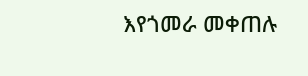እየጎመራ መቀጠሉ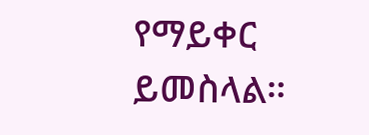የማይቀር ይመስላል።